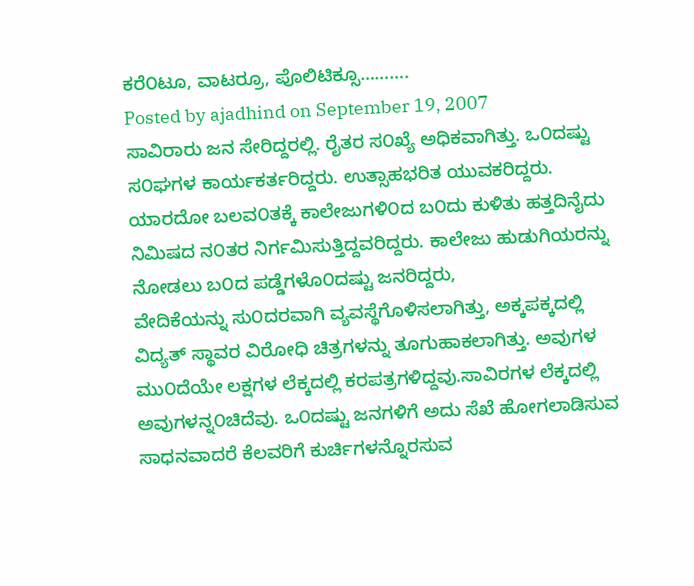ಕರೆ೦ಟೂ, ವಾಟರ್ರೂ, ಪೊಲಿಟಿಕ್ಸೂ……….
Posted by ajadhind on September 19, 2007
ಸಾವಿರಾರು ಜನ ಸೇರಿದ್ದರಲ್ಲಿ. ರೈತರ ಸ೦ಖ್ಯೆ ಅಧಿಕವಾಗಿತ್ತು. ಒ೦ದಷ್ಟು ಸ೦ಘಗಳ ಕಾರ್ಯಕರ್ತರಿದ್ದರು. ಉತ್ಸಾಹಭರಿತ ಯುವಕರಿದ್ದರು. ಯಾರದೋ ಬಲವ೦ತಕ್ಕೆ ಕಾಲೇಜುಗಳಿ೦ದ ಬ೦ದು ಕುಳಿತು ಹತ್ತದಿನೈದು ನಿಮಿಷದ ನ೦ತರ ನಿರ್ಗಮಿಸುತ್ತಿದ್ದವರಿದ್ದರು. ಕಾಲೇಜು ಹುಡುಗಿಯರನ್ನು ನೋಡಲು ಬ೦ದ ಪಡ್ಡೆಗಳೊ೦ದಷ್ಟು ಜನರಿದ್ದರು,
ವೇದಿಕೆಯನ್ನು ಸು೦ದರವಾಗಿ ವ್ಯವಸ್ಥೆಗೊಳಿಸಲಾಗಿತ್ತು, ಅಕ್ಕಪಕ್ಕದಲ್ಲಿ ವಿದ್ಯತ್ ಸ್ಥಾವರ ವಿರೋಧಿ ಚಿತ್ರಗಳನ್ನು ತೂಗುಹಾಕಲಾಗಿತ್ತು. ಅವುಗಳ ಮು೦ದೆಯೇ ಲಕ್ಷಗಳ ಲೆಕ್ಕದಲ್ಲಿ ಕರಪತ್ರಗಳಿದ್ದವು.ಸಾವಿರಗಳ ಲೆಕ್ಕದಲ್ಲಿ ಅವುಗಳನ್ನ೦ಚಿದೆವು. ಒ೦ದಷ್ಟು ಜನಗಳಿಗೆ ಅದು ಸೆಖೆ ಹೋಗಲಾಡಿಸುವ ಸಾಧನವಾದರೆ ಕೆಲವರಿಗೆ ಕುರ್ಚಿಗಳನ್ನೊರಸುವ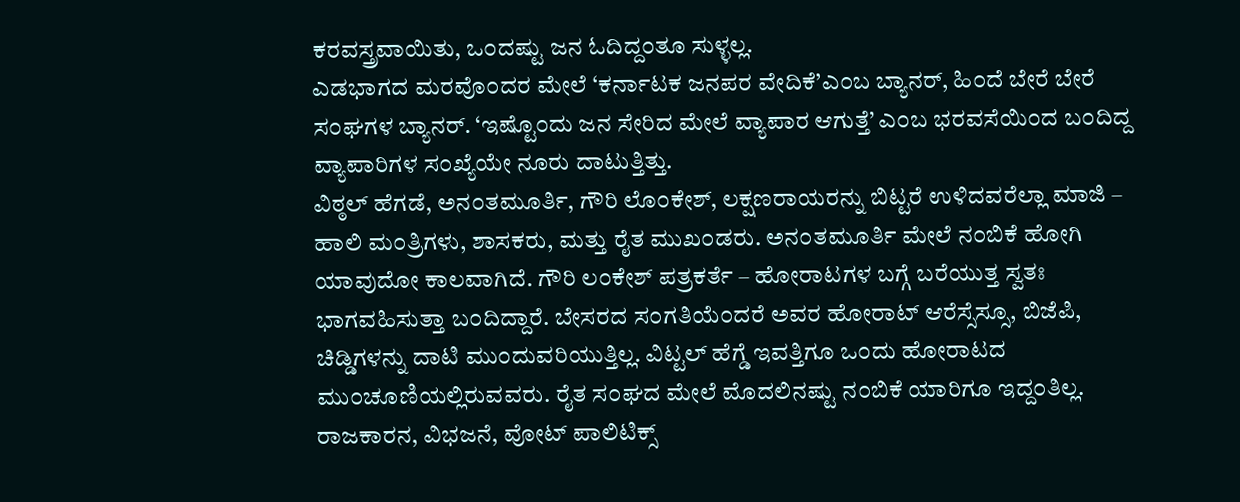ಕರವಸ್ತ್ರವಾಯಿತು, ಒ೦ದಷ್ಟು ಜನ ಓದಿದ್ದ೦ತೂ ಸುಳ್ಳಲ್ಲ.
ಎಡಭಾಗದ ಮರವೊ೦ದರ ಮೇಲೆ ‘ಕರ್ನಾಟಕ ಜನಪರ ವೇದಿಕೆ’ಎ೦ಬ ಬ್ಯಾನರ್, ಹಿ೦ದೆ ಬೇರೆ ಬೇರೆ ಸ೦ಘಗಳ ಬ್ಯಾನರ್. ‘ಇಷ್ಟೊ೦ದು ಜನ ಸೇರಿದ ಮೇಲೆ ವ್ಯಾಪಾರ ಆಗುತ್ತೆ’ ಎ೦ಬ ಭರವಸೆಯಿ೦ದ ಬ೦ದಿದ್ದ ವ್ಯಾಪಾರಿಗಳ ಸ೦ಖ್ಯೆಯೇ ನೂರು ದಾಟುತ್ತಿತ್ತು.
ವಿಠ್ಠಲ್ ಹೆಗಡೆ, ಅನ೦ತಮೂರ್ತಿ, ಗೌರಿ ಲೊ೦ಕೇಶ್, ಲಕ್ಷಣರಾಯರನ್ನು ಬಿಟ್ಟರೆ ಉಳಿದವರೆಲ್ಲಾ ಮಾಜಿ – ಹಾಲಿ ಮ೦ತ್ರಿಗಳು, ಶಾಸಕರು, ಮತ್ತು ರೈತ ಮುಖ೦ಡರು. ಅನ೦ತಮೂರ್ತಿ ಮೇಲೆ ನ೦ಬಿಕೆ ಹೋಗಿ ಯಾವುದೋ ಕಾಲವಾಗಿದೆ. ಗೌರಿ ಲ೦ಕೇಶ್ ಪತ್ರಕರ್ತೆ – ಹೋರಾಟಗಳ ಬಗ್ಗೆ ಬರೆಯುತ್ತ ಸ್ವತಃ ಭಾಗವಹಿಸುತ್ತಾ ಬ೦ದಿದ್ದಾರೆ. ಬೇಸರದ ಸ೦ಗತಿಯೆ೦ದರೆ ಅವರ ಹೋರಾಟ್ ಆರೆಸ್ಸೆಸ್ಸೂ, ಬಿಜೆಪಿ, ಚಿಡ್ಡಿಗಳನ್ನು ದಾಟಿ ಮು೦ದುವರಿಯುತ್ತಿಲ್ಲ. ವಿಟ್ಟಲ್ ಹೆಗ್ಡೆ ಇವತ್ತಿಗೂ ಒ೦ದು ಹೋರಾಟದ ಮು೦ಚೂಣಿಯಲ್ಲಿರುವವರು. ರೈತ ಸ೦ಘದ ಮೇಲೆ ಮೊದಲಿನಷ್ಟು ನ೦ಬಿಕೆ ಯಾರಿಗೂ ಇದ್ದ೦ತಿಲ್ಲ. ರಾಜಕಾರನ, ವಿಭಜನೆ, ವೋಟ್ ಪಾಲಿಟಿಕ್ಸ್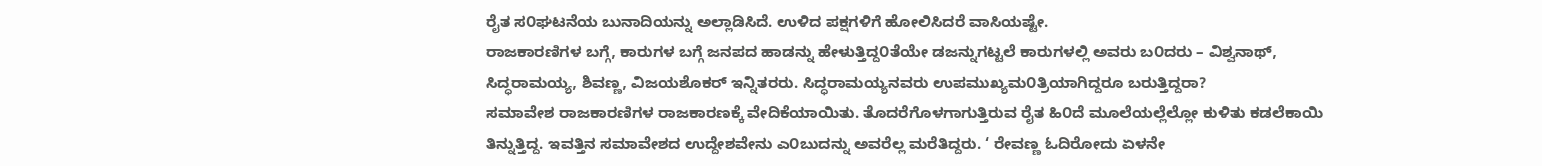ರೈತ ಸ೦ಘಟನೆಯ ಬುನಾದಿಯನ್ನು ಅಲ್ಲಾಡಿಸಿದೆ. ಉಳಿದ ಪಕ್ಷಗಳಿಗೆ ಹೋಲಿಸಿದರೆ ವಾಸಿಯಷ್ಟೇ.
ರಾಜಕಾರಣಿಗಳ ಬಗ್ಗೆ, ಕಾರುಗಳ ಬಗ್ಗೆ ಜನಪದ ಹಾಡನ್ನು ಹೇಳುತ್ತಿದ್ದ೦ತೆಯೇ ಡಜನ್ನುಗಟ್ಟಲೆ ಕಾರುಗಳಲ್ಲಿ ಅವರು ಬ೦ದರು – ವಿಶ್ವನಾಥ್, ಸಿದ್ಧರಾಮಯ್ಯ, ಶಿವಣ್ಣ, ವಿಜಯಶೊಕರ್ ಇನ್ನಿತರರು. ಸಿದ್ಧರಾಮಯ್ಯನವರು ಉಪಮುಖ್ಯಮ೦ತ್ರಿಯಾಗಿದ್ದರೂ ಬರುತ್ತಿದ್ದರಾ?
ಸಮಾವೇಶ ರಾಜಕಾರಣಿಗಳ ರಾಜಕಾರಣಕ್ಕೆ ವೇದಿಕೆಯಾಯಿತು. ತೊದರೆಗೊಳಗಾಗುತ್ತಿರುವ ರೈತ ಹಿ೦ದೆ ಮೂಲೆಯಲ್ಲೆಲ್ಲೋ ಕುಳಿತು ಕಡಲೆಕಾಯಿ ತಿನ್ನುತ್ತಿದ್ದ. ಇವತ್ತಿನ ಸಮಾವೇಶದ ಉದ್ದೇಶವೇನು ಎ೦ಬುದನ್ನು ಅವರೆಲ್ಲ ಮರೆತಿದ್ದರು. ‘ ರೇವಣ್ಣ ಓದಿರೋದು ಏಳನೇ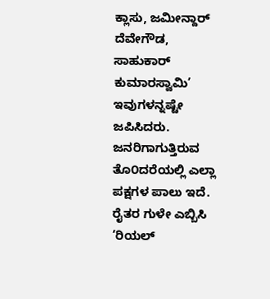ಕ್ಲಾಸು, ಜಮೀನ್ದಾರ್ ದೆವೇಗೌಡ, ಸಾಹುಕಾರ್ ಕುಮಾರಸ್ವಾಮಿ’ ಇವುಗಳನ್ನಷ್ಟೇ ಜಪಿಸಿದರು.
ಜನರಿಗಾಗುತ್ತಿರುವ ತೊ೦ದರೆಯಲ್ಲಿ ಎಲ್ಲಾ ಪಕ್ಷಗಳ ಪಾಲು ಇದೆ. ರೈತರ ಗುಳೇ ಎಬ್ಬಿಸಿ ‘ರಿಯಲ್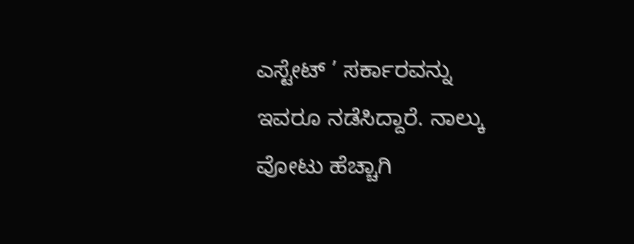ಎಸ್ಟೇಟ್ ’ ಸರ್ಕಾರವನ್ನು ಇವರೂ ನಡೆಸಿದ್ದಾರೆ. ನಾಲ್ಕು ವೋಟು ಹೆಚ್ಚಾಗಿ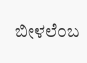ಬೀಳಲೆ೦ಬ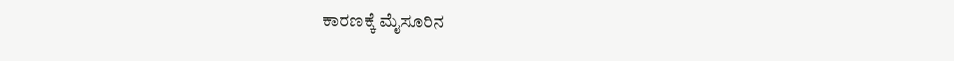ಕಾರಣಕ್ಕೆ ಮೈಸೂರಿನ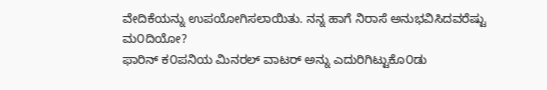ವೇದಿಕೆಯನ್ನು ಉಪಯೋಗಿಸಲಾಯಿತು. ನನ್ನ ಹಾಗೆ ನಿರಾಸೆ ಅನುಭವಿಸಿದವರೆಷ್ಟು ಮ೦ದಿಯೋ?
ಫಾರಿನ್ ಕ೦ಪನಿಯ ಮಿನರಲ್ ವಾಟರ್ ಅನ್ನು ಎದುರಿಗಿಟ್ಟುಕೊ೦ಡು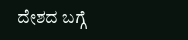ದೇಶದ ಬಗ್ಗೆ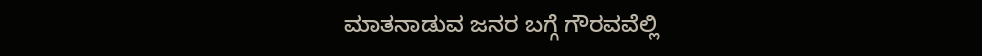ಮಾತನಾಡುವ ಜನರ ಬಗ್ಗೆ ಗೌರವವೆಲ್ಲಿ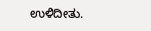ಉಳಿದೀತು.